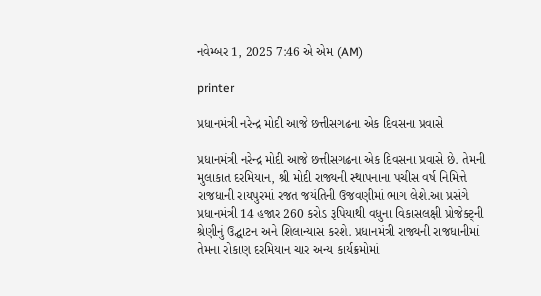નવેમ્બર 1, 2025 7:46 એ એમ (AM)

printer

પ્રધાનમંત્રી નરેન્દ્ર મોદી આજે છત્તીસગઢના એક દિવસના પ્રવાસે

પ્રધાનમંત્રી નરેન્દ્ર મોદી આજે છત્તીસગઢના એક દિવસના પ્રવાસે છે. તેમની મુલાકાત દરમિયાન, શ્રી મોદી રાજ્યની સ્થાપનાના પચીસ વર્ષ નિમિત્તે રાજધાની રાયપુરમાં રજત જયંતિની ઉજવણીમાં ભાગ લેશે.આ પ્રસંગે પ્રધાનમંત્રી 14 હજાર 260 કરોડ રૂપિયાથી વધુના વિકાસલક્ષી પ્રોજેક્ટ્ની શ્રેણીનું ઉદ્ઘાટન અને શિલાન્યાસ કરશે. પ્રધાનમંત્રી રાજ્યની રાજધાનીમાં તેમના રોકાણ દરમિયાન ચાર અન્ય કાર્યક્રમોમાં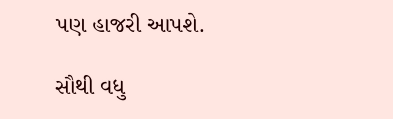પણ હાજરી આપશે.

સૌથી વધુ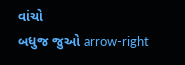વાંચો
બધુજ જુઓ arrow-right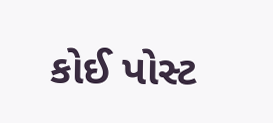કોઈ પોસ્ટ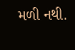મળી નથી.